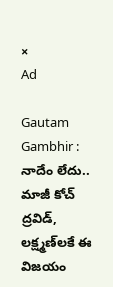×
Ad

Gautam Gambhir : నాదేం లేదు.. మాజీ కోచ్ ద్ర‌విడ్‌, లక్ష్మ‌ణ్‌ల‌కే ఈ విజ‌యం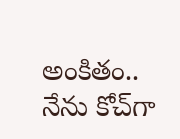అంకితం.. నేను కోచ్‌గా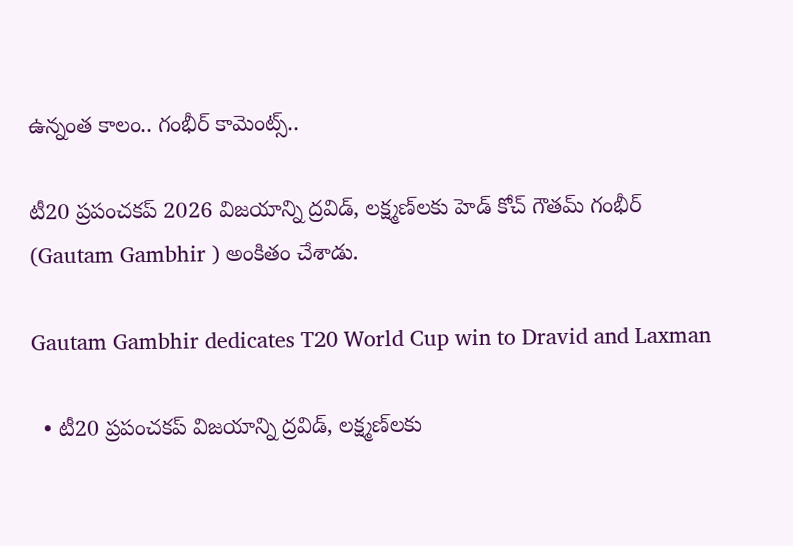ఉన్నంత కాలం.. గంభీర్ కామెంట్స్‌..

టీ20 ప్ర‌పంచ‌క‌ప్ 2026 విజ‌యాన్ని ద్ర‌విడ్‌, ల‌క్ష్మ‌ణ్‌ల‌కు హెడ్ కోచ్ గౌత‌మ్ గంభీర్ (Gautam Gambhir ) అంకితం చేశాడు.

Gautam Gambhir dedicates T20 World Cup win to Dravid and Laxman

  • టీ20 ప్ర‌పంచ‌క‌ప్ విజ‌యాన్ని ద్ర‌విడ్‌, ల‌క్ష్మ‌ణ్‌ల‌కు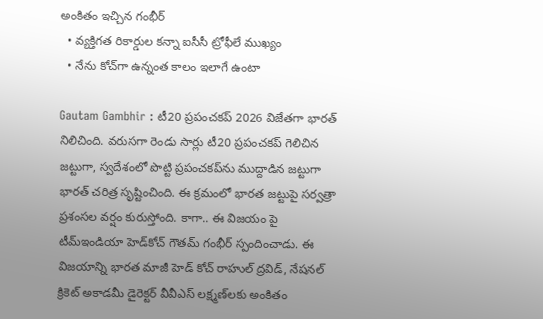అంకితం ఇచ్చిన గంభీర్
  • వ్య‌క్తిగ‌త రికార్డుల క‌న్నా ఐసీసీ ట్రోఫీలే ముఖ్యం
  • నేను కోచ్‌గా ఉన్నంత కాలం ఇలాగే ఉంటా

Gautam Gambhir : టీ20 ప్ర‌పంచ‌క‌ప్ 2026 విజేత‌గా భార‌త్ నిలిచింది. వ‌రుస‌గా రెండు సార్లు టీ20 ప్ర‌పంచ‌క‌ప్ గెలిచిన జ‌ట్టుగా, స్వ‌దేశంలో పొట్టి ప్ర‌పంచ‌క‌ప్‌ను ముద్దాడిన జ‌ట్టుగా భార‌త్ చ‌రిత్ర సృష్టించింది. ఈ క్ర‌మంలో భార‌త జ‌ట్టుపై స‌ర్వ‌త్రా ప్ర‌శంస‌ల వ‌ర్షం కురుస్తోంది. కాగా.. ఈ విజ‌యం పై టీమ్ఇండియా హెడ్‌కోచ్ గౌత‌మ్ గంభీర్ స్పందించాడు. ఈ విజ‌యాన్ని భార‌త మాజీ హెడ్ కోచ్ రాహుల్ ద్ర‌విడ్‌, నేషనల్ క్రికెట్ అకాడమీ డైరెక్టర్ వీవీఎస్ లక్ష్మణ్‌లకు అంకితం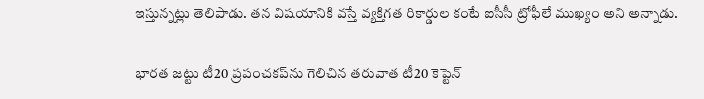ఇస్తున్న‌ట్లు తెలిపాడు. త‌న విష‌యానికి వ‌స్తే వ్య‌క్తిగ‌త రికార్డుల కంటే ఐసీసీ ట్రోఫీలే ముఖ్యం అని అన్నాడు.

భార‌త జ‌ట్టు టీ20 ప్ర‌పంచ‌కప్‌ను గెలిచిన త‌రువాత టీ20 కెప్టెన్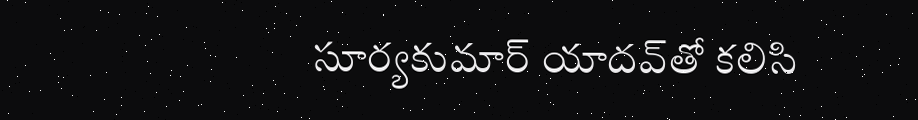సూర్య‌కుమార్ యాద‌వ్‌తో క‌లిసి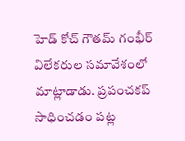హెడ్ కోచ్ గౌత‌మ్ గంభీర్ విలేక‌రుల స‌మావేశంలో మాట్లాడాడు. ప్ర‌పంచ‌క‌ప్ సాధించ‌డం ప‌ట్ల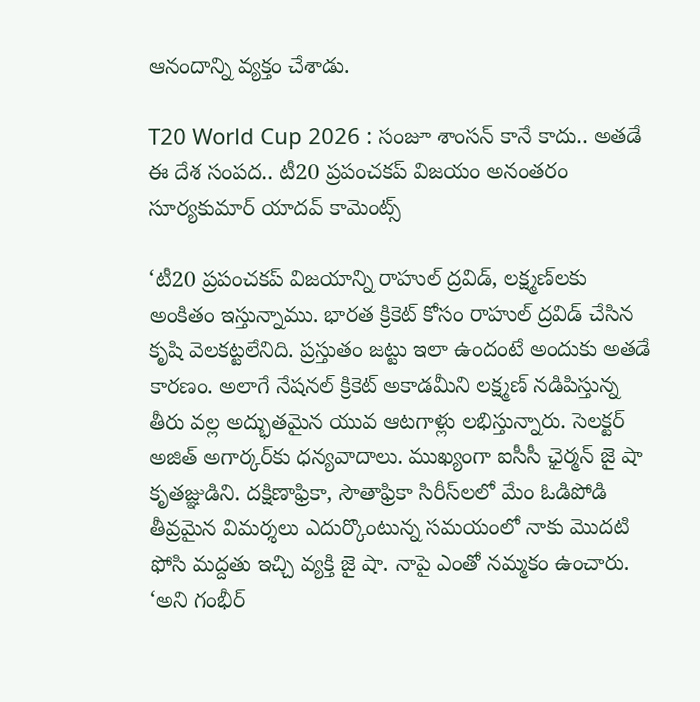ఆనందాన్ని వ్య‌క్తం చేశాడు.

T20 World Cup 2026 : సంజూ శాంస‌న్ కానే కాదు.. అత‌డే ఈ దేశ సంప‌ద‌.. టీ20 ప్ర‌పంచ‌క‌ప్ విజ‌యం అనంత‌రం సూర్య‌కుమార్ యాద‌వ్ కామెంట్స్

‘టీ20 ప్ర‌పంచ‌క‌ప్ విజ‌యాన్ని రాహుల్ ద్ర‌విడ్‌, ల‌క్ష్మ‌ణ్‌ల‌కు అంకితం ఇస్తున్నాము. భార‌త క్రికెట్ కోసం రాహుల్ ద్ర‌విడ్ చేసిన కృషి వెల‌క‌ట్ట‌లేనిది. ప్ర‌స్తుతం జ‌ట్టు ఇలా ఉందంటే అందుకు అత‌డే కార‌ణం. అలాగే నేష‌న‌ల్ క్రికెట్ అకాడ‌మీని లక్ష్మ‌ణ్ న‌డిపిస్తున్న తీరు వ‌ల్ల అద్భుత‌మైన యువ ఆట‌గాళ్లు ల‌భిస్తున్నారు. సెల‌క్ట‌ర్ అజిత్ అగార్క‌ర్‌కు ధ‌న్య‌వాదాలు. ముఖ్యంగా ఐసీసీ ఛైర్మ‌న్ జై షా కృత‌జ్ఞుడిని. ద‌క్షిణాఫ్రికా, సౌతాఫ్రికా సిరీస్‌ల‌లో మేం ఓడిపోడి తీవ్ర‌మైన విమ‌ర్శ‌లు ఎదుర్కొంటున్న స‌మ‌యంలో నాకు మొద‌టి ఫోసి మ‌ద్ద‌తు ఇచ్చి వ్య‌క్తి జై షా. నాపై ఎంతో న‌మ్మ‌కం ఉంచారు. ‘అని గంభీర్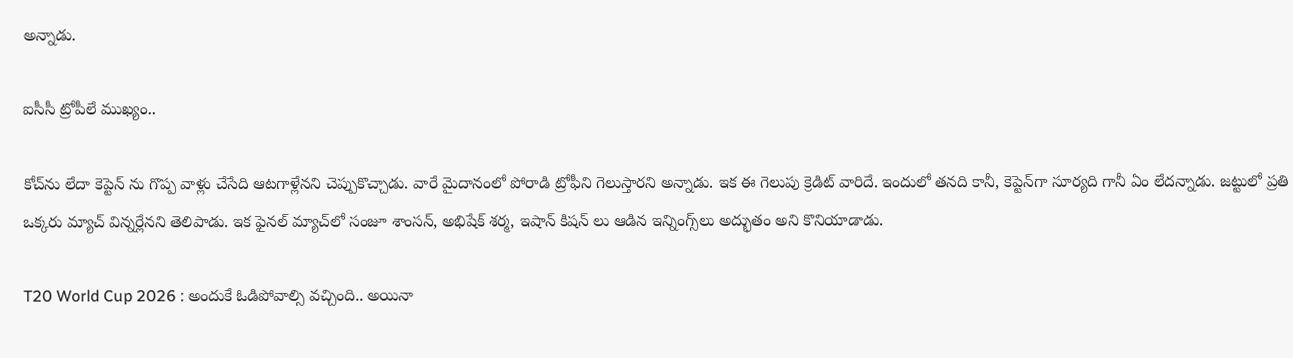అన్నాడు.

ఐసీసీ ట్రోపీలే ముఖ్యం..

కోచ్‌ను లేదా కెప్టెన్ ను గొప్ప వాళ్లు చేసేది ఆట‌గాళ్లేన‌ని చెప్పుకొచ్చాడు. వారే మైదానంలో పోరాడి ట్రోఫీని గెలుస్తార‌ని అన్నాడు. ఇక ఈ గెలుపు క్రెడిట్ వారిదే. ఇందులో త‌న‌ది కానీ, కెప్టెన్‌గా సూర్య‌ది గానీ ఏం లేద‌న్నాడు. జ‌ట్టులో ప్ర‌తి ఒక్క‌రు మ్యాచ్ విన్న‌ర్లేన‌ని తెలిపాడు. ఇక ఫైన‌ల్ మ్యాచ్‌లో సంజూ శాంస‌న్, అభిషేక్ శ‌ర్మ‌, ఇషాన్ కిష‌న్ లు ఆడిన ఇన్నింగ్స్‌లు అద్భుతం అని కొనియాడాడు.

T20 World Cup 2026 : అందుకే ఓడిపోవాల్సి వ‌చ్చింది.. అయినా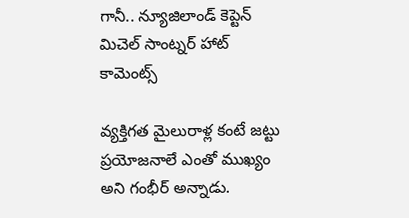గానీ.. న్యూజిలాండ్ కెప్టెన్ మిచెల్ సాంట్న‌ర్ హాట్ కామెంట్స్‌

వ్య‌క్తిగ‌త మైలురాళ్ల కంటే జ‌ట్టు ప్ర‌యోజ‌నాలే ఎంతో ముఖ్యం అని గంభీర్ అన్నాడు.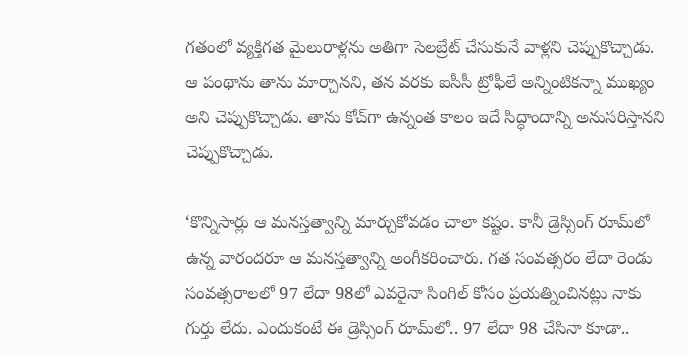గ‌తంలో వ్య‌క్తిగ‌త మైలురాళ్ల‌ను అతిగా సెల‌బ్రేట్ చేసుకునే వాళ్ల‌ని చెప్పుకొచ్చాడు. ఆ పంథాను తాను మార్చాన‌ని, త‌న వ‌ర‌కు ఐసీసీ ట్రోఫీలే అన్నింటిక‌న్నా ముఖ్యం అని చెప్పుకొచ్చాడు. తాను కోచ్‌గా ఉన్నంత కాలం ఇదే సిద్ధాందాన్ని అనుస‌రిస్తాన‌ని చెప్పుకొచ్చాడు.

‘కొన్నిసార్లు ఆ మనస్తత్వాన్ని మార్చుకోవడం చాలా కష్టం. కానీ డ్రెస్సింగ్ రూమ్‌లో ఉన్న వారందరూ ఆ మనస్తత్వాన్ని అంగీకరించారు. గత సంవత్సరం లేదా రెండు సంవత్సరాలలో 97 లేదా 98లో ఎవరైనా సింగిల్ కోసం ప్రయత్నించినట్లు నాకు గుర్తు లేదు. ఎందుకంటే ఈ డ్రెస్సింగ్ రూమ్‌లో.. 97 లేదా 98 చేసినా కూడా..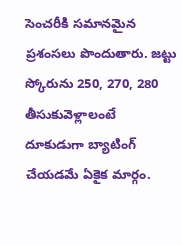సెంచ‌రీకి సమానమైన ప్రశంసలు పొందుతారు. జ‌ట్టు స్కోరును 250, 270, 280 తీసుకువెళ్లాలంటే దూకుడుగా బ్యాటింగ్ చేయ‌డ‌మే ఏకైక మార్గం.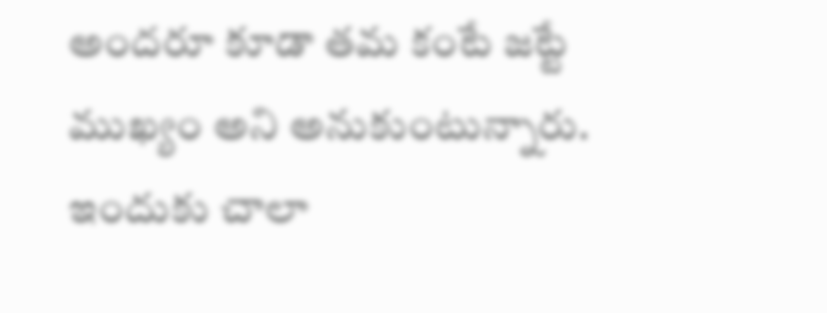అంద‌రూ కూడా త‌మ కంటే జ‌ట్టే ముఖ్యం అని అనుకుంటున్నారు. ఇందుకు చాలా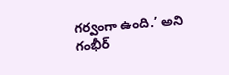గ‌ర్వంగా ఉంది.’ అని గంభీర్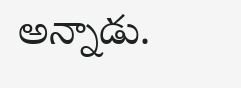అన్నాడు.